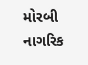મોરબી નાગરિક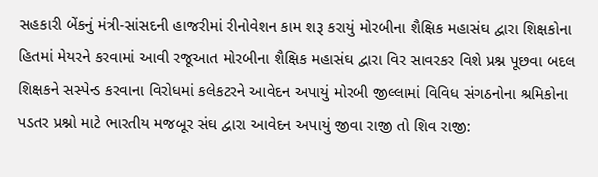સહકારી બેંકનું મંત્રી-સાંસદની હાજરીમાં રીનોવેશન કામ શરૂ કરાયું મોરબીના શૈક્ષિક મહાસંઘ દ્વારા શિક્ષકોના હિતમાં મેયરને કરવામાં આવી રજૂઆત મોરબીના શૈક્ષિક મહાસંઘ દ્વારા વિર સાવરકર વિશે પ્રશ્ન પૂછવા બદલ શિક્ષકને સસ્પેન્ડ કરવાના વિરોધમાં કલેકટરને આવેદન અપાયું મોરબી જીલ્લામાં વિવિધ સંગઠનોના શ્રમિકોના પડતર પ્રશ્નો માટે ભારતીય મજબૂર સંઘ દ્વારા આવેદન અપાયું જીવા રાજી તો શિવ રાજી: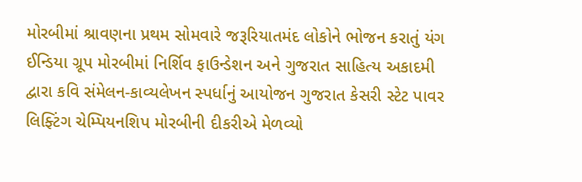મોરબીમાં શ્રાવણના પ્રથમ સોમવારે જરૂરિયાતમંદ લોકોને ભોજન કરાતું યંગ ઈન્ડિયા ગ્રૂપ મોરબીમાં નિર્શિવ ફાઉન્ડેશન અને ગુજરાત સાહિત્ય અકાદમી દ્વારા કવિ સંમેલન-કાવ્યલેખન સ્પર્ધાનું આયોજન ગુજરાત કેસરી સ્ટેટ પાવર લિફ્ટિંગ ચેમ્પિયનશિપ મોરબીની દીકરીએ મેળવ્યો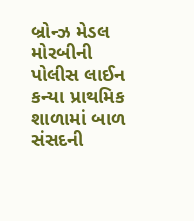બ્રોન્ઝ મેડલ મોરબીની પોલીસ લાઈન કન્યા પ્રાથમિક શાળામાં બાળ સંસદની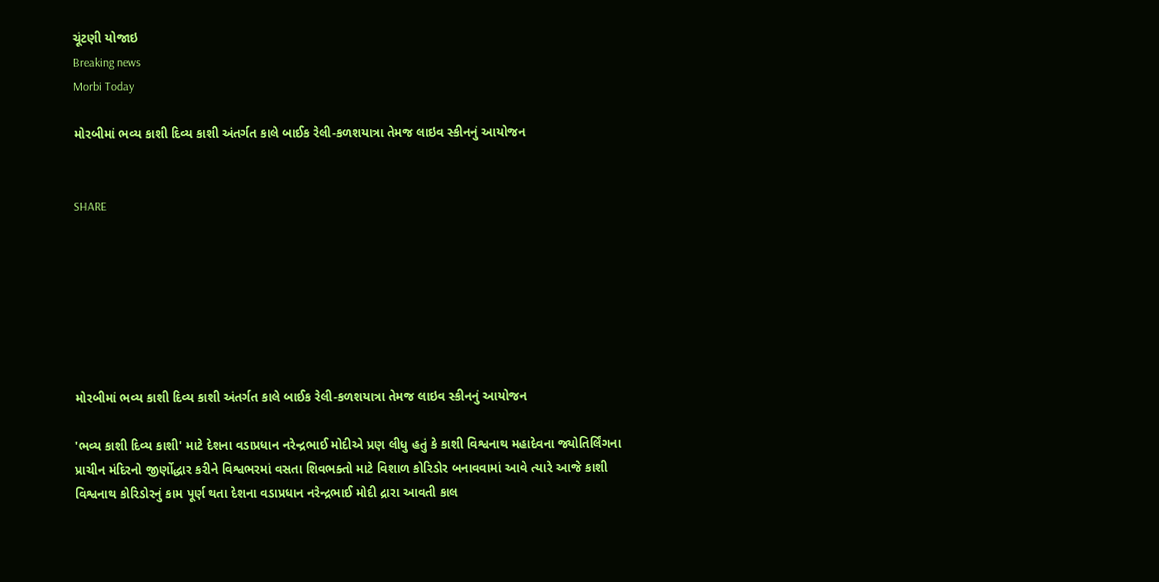ચૂંટણી યોજાઇ
Breaking news
Morbi Today

મોરબીમાં ભવ્ય કાશી દિવ્ય કાશી અંતર્ગત કાલે બાઈક રેલી-કળશયાત્રા તેમજ લાઇવ સ્કીનનું આયોજન


SHARE







મોરબીમાં ભવ્ય કાશી દિવ્ય કાશી અંતર્ગત કાલે બાઈક રેલી-કળશયાત્રા તેમજ લાઇવ સ્કીનનું આયોજન

'ભવ્ય કાશી દિવ્ય કાશી' માટે દેશના વડાપ્રધાન નરેન્દ્રભાઈ મોદીએ પ્રણ લીધુ હતું કે કાશી વિશ્વનાથ મહાદેવના જ્યોતિર્લિંગના પ્રાચીન મંદિરનો જીર્ણોદ્ધાર કરીને વિશ્વભરમાં વસતા શિવભક્તો માટે વિશાળ કોરિડોર બનાવવામાં આવે ત્યારે આજે કાશી વિશ્વનાથ કોરિડોરનું કામ પૂર્ણ થતા દેશના વડાપ્રધાન નરેન્દ્રભાઈ મોદી દ્રારા આવતી કાલ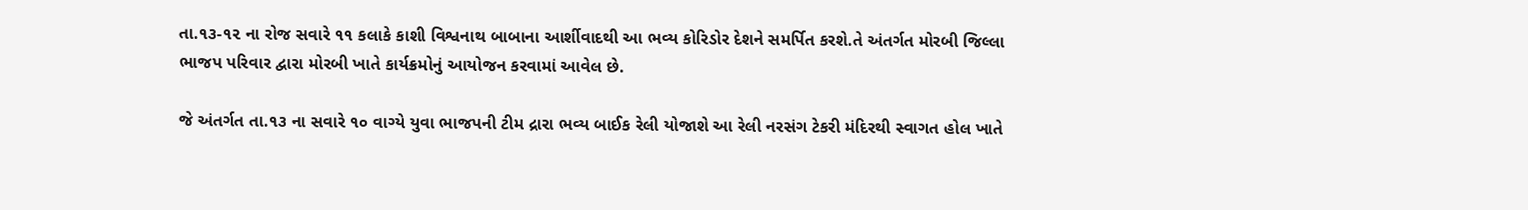તા.૧૩-૧૨ ના રોજ સવારે ૧૧ કલાકે કાશી વિશ્વનાથ બાબાના આર્શીવાદથી આ ભવ્ય કોરિડોર દેશને સમર્પિત કરશે.તે અંતર્ગત મોરબી જિલ્લા ભાજપ પરિવાર દ્વારા મોરબી ખાતે કાર્યક્રમોનું આયોજન કરવામાં આવેલ છે.

જે અંતર્ગત તા.૧૩ ના સવારે ૧૦ વાગ્યે યુવા ભાજપની ટીમ દ્રારા ભવ્ય બાઈક રેલી યોજાશે આ રેલી નરસંગ ટેકરી મંદિરથી સ્વાગત હોલ ખાતે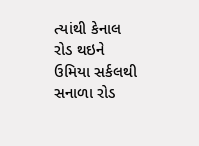ત્યાંથી કેનાલ રોડ થઇને ઉમિયા સર્કલથી સનાળા રોડ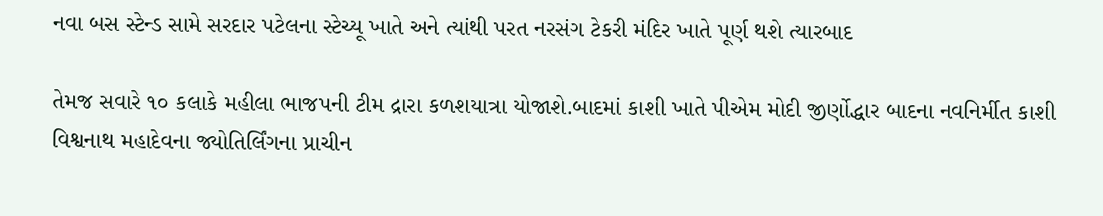નવા બસ સ્ટેન્ડ સામે સરદાર પટેલના સ્ટેચ્યૂ ખાતે અને ત્યાંથી પરત નરસંગ ટેકરી મંદિર ખાતે પૂર્ણ થશે ત્યારબાદ

તેમજ સવારે ૧૦ કલાકે મહીલા ભાજપની ટીમ દ્રારા કળશયાત્રા યોજાશે.બાદમાં કાશી ખાતે પીએમ મોદી જીર્ણોદ્ધાર બાદના નવનિર્મીત કાશી વિશ્વનાથ મહાદેવના જ્યોતિર્લિંગના પ્રાચીન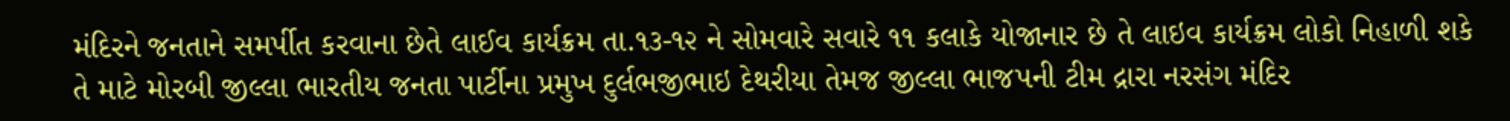મંદિરને જનતાને સમર્પીત કરવાના છેતે લાઈવ કાર્યક્રમ તા.૧૩-૧૨ ને સોમવારે સવારે ૧૧ કલાકે યોજાનાર છે તે લાઇવ કાર્યક્રમ લોકો નિહાળી શકે તે માટે મોરબી જીલ્લા ભારતીય જનતા પાર્ટીના પ્રમુખ દુર્લભજીભાઇ દેથરીયા તેમજ જીલ્લા ભાજપની ટીમ દ્રારા નરસંગ મંદિર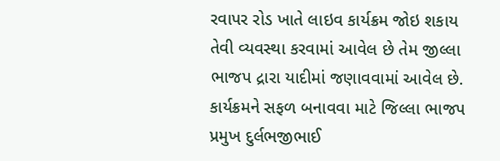રવાપર રોડ ખાતે લાઇવ કાર્યક્રમ જોઇ શકાય તેવી વ્યવસ્થા કરવામાં આવેલ છે તેમ જીલ્લા ભાજપ દ્રારા યાદીમાં જણાવવામાં આવેલ છે. કાર્યક્રમને સફળ બનાવવા માટે જિલ્લા ભાજપ પ્રમુખ દુર્લભજીભાઈ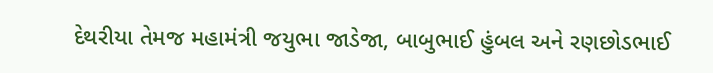દેથરીયા તેમજ મહામંત્રી જયુભા જાડેજા, બાબુભાઈ હુંબલ અને રણછોડભાઈ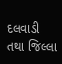દલવાડી તથા જિલ્લા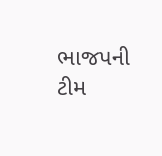ભાજપની ટીમ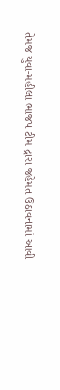તેમજ યુવા-મહીલા ભાજપ ટીમ દ્રારા જહેમત ઉઠાવનામાં આવી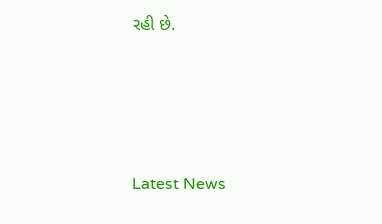રહી છે.






Latest News